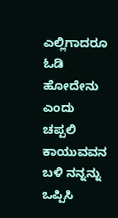ಎಲ್ಲಿಗಾದರೂ ಓಡಿ ಹೋದೇನು ಎಂದು ಚಪ್ಪಲಿ ಕಾಯುವವನ ಬಳಿ ನನ್ನನ್ನು ಒಪ್ಪಿಸಿ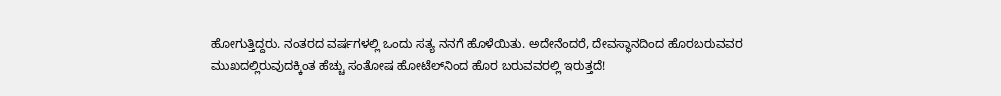ಹೋಗುತ್ತಿದ್ದರು. ನಂತರದ ವರ್ಷಗಳಲ್ಲಿ ಒಂದು ಸತ್ಯ ನನಗೆ ಹೊಳೆಯಿತು. ಅದೇನೆಂದರೆ, ದೇವಸ್ಥಾನದಿಂದ ಹೊರಬರುವವರ ಮುಖದಲ್ಲಿರುವುದಕ್ಕಿಂತ ಹೆಚ್ಚು ಸಂತೋಷ ಹೋಟೆಲ್‌ನಿಂದ ಹೊರ ಬರುವವರಲ್ಲಿ ಇರುತ್ತದೆ!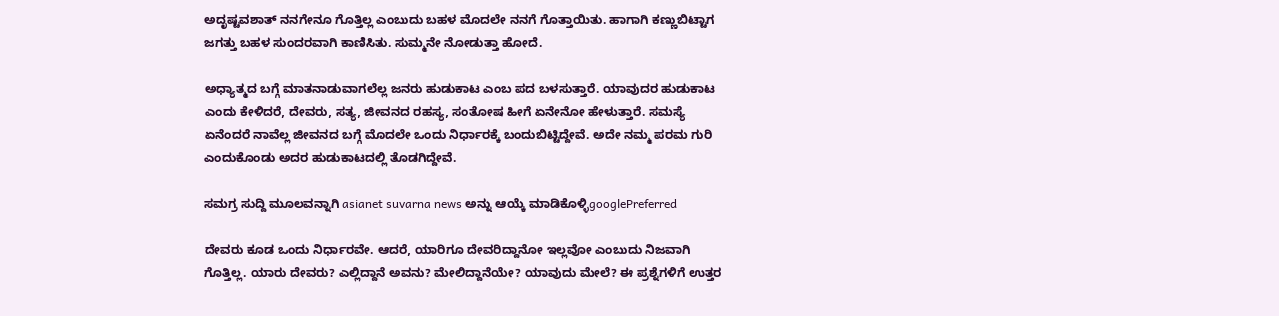ಅದೃಷ್ಟವಶಾತ್ ನನಗೇನೂ ಗೊತ್ತಿಲ್ಲ ಎಂಬುದು ಬಹಳ ಮೊದಲೇ ನನಗೆ ಗೊತ್ತಾಯಿತು. ಹಾಗಾಗಿ ಕಣ್ಣುಬಿಟ್ಟಾಗ ಜಗತ್ತು ಬಹಳ ಸುಂದರವಾಗಿ ಕಾಣಿಸಿತು. ಸುಮ್ಮನೇ ನೋಡುತ್ತಾ ಹೋದೆ.

ಅಧ್ಯಾತ್ಮದ ಬಗ್ಗೆ ಮಾತನಾಡುವಾಗಲೆಲ್ಲ ಜನರು ಹುಡುಕಾಟ ಎಂಬ ಪದ ಬಳಸುತ್ತಾರೆ. ಯಾವುದರ ಹುಡುಕಾಟ ಎಂದು ಕೇಳಿದರೆ, ದೇವರು, ಸತ್ಯ, ಜೀವನದ ರಹಸ್ಯ, ಸಂತೋಷ ಹೀಗೆ ಏನೇನೋ ಹೇಳುತ್ತಾರೆ. ಸಮಸ್ಯೆ ಏನೆಂದರೆ ನಾವೆಲ್ಲ ಜೀವನದ ಬಗ್ಗೆ ಮೊದಲೇ ಒಂದು ನಿರ್ಧಾರಕ್ಕೆ ಬಂದುಬಿಟ್ಟಿದ್ದೇವೆ. ಅದೇ ನಮ್ಮ ಪರಮ ಗುರಿ ಎಂದುಕೊಂಡು ಅದರ ಹುಡುಕಾಟದಲ್ಲಿ ತೊಡಗಿದ್ದೇವೆ.

ಸಮಗ್ರ ಸುದ್ದಿ ಮೂಲವನ್ನಾಗಿ asianet suvarna news ಅನ್ನು ಆಯ್ಕೆ ಮಾಡಿಕೊಳ್ಳಿgooglePreferred

ದೇವರು ಕೂಡ ಒಂದು ನಿರ್ಧಾರವೇ. ಆದರೆ, ಯಾರಿಗೂ ದೇವರಿದ್ದಾನೋ ಇಲ್ಲವೋ ಎಂಬುದು ನಿಜವಾಗಿ ಗೊತ್ತಿಲ್ಲ. ಯಾರು ದೇವರು? ಎಲ್ಲಿದ್ದಾನೆ ಅವನು? ಮೇಲಿದ್ದಾನೆಯೇ? ಯಾವುದು ಮೇಲೆ? ಈ ಪ್ರಶ್ನೆಗಳಿಗೆ ಉತ್ತರ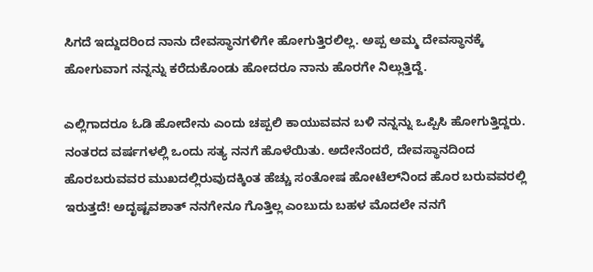ಸಿಗದೆ ಇದ್ದುದರಿಂದ ನಾನು ದೇವಸ್ಥಾನಗಳಿಗೇ ಹೋಗುತ್ತಿರಲಿಲ್ಲ. ಅಪ್ಪ ಅಮ್ಮ ದೇವಸ್ಥಾನಕ್ಕೆ ಹೋಗುವಾಗ ನನ್ನನ್ನು ಕರೆದುಕೊಂಡು ಹೋದರೂ ನಾನು ಹೊರಗೇ ನಿಲ್ಲುತ್ತಿದ್ದೆ.

ಎಲ್ಲಿಗಾದರೂ ಓಡಿ ಹೋದೇನು ಎಂದು ಚಪ್ಪಲಿ ಕಾಯುವವನ ಬಳಿ ನನ್ನನ್ನು ಒಪ್ಪಿಸಿ ಹೋಗುತ್ತಿದ್ದರು. ನಂತರದ ವರ್ಷಗಳಲ್ಲಿ ಒಂದು ಸತ್ಯ ನನಗೆ ಹೊಳೆಯಿತು. ಅದೇನೆಂದರೆ, ದೇವಸ್ಥಾನದಿಂದ ಹೊರಬರುವವರ ಮುಖದಲ್ಲಿರುವುದಕ್ಕಿಂತ ಹೆಚ್ಚು ಸಂತೋಷ ಹೋಟೆಲ್‌ನಿಂದ ಹೊರ ಬರುವವರಲ್ಲಿ ಇರುತ್ತದೆ! ಅದೃಷ್ಟವಶಾತ್ ನನಗೇನೂ ಗೊತ್ತಿಲ್ಲ ಎಂಬುದು ಬಹಳ ಮೊದಲೇ ನನಗೆ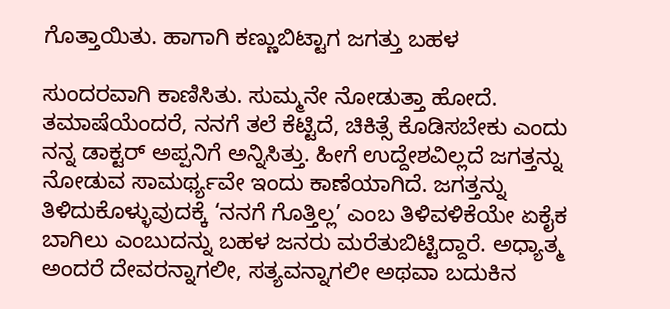ಗೊತ್ತಾಯಿತು. ಹಾಗಾಗಿ ಕಣ್ಣುಬಿಟ್ಟಾಗ ಜಗತ್ತು ಬಹಳ

ಸುಂದರವಾಗಿ ಕಾಣಿಸಿತು. ಸುಮ್ಮನೇ ನೋಡುತ್ತಾ ಹೋದೆ. ತಮಾಷೆಯೆಂದರೆ, ನನಗೆ ತಲೆ ಕೆಟ್ಟಿದೆ, ಚಿಕಿತ್ಸೆ ಕೊಡಿಸಬೇಕು ಎಂದು ನನ್ನ ಡಾಕ್ಟರ್ ಅಪ್ಪನಿಗೆ ಅನ್ನಿಸಿತ್ತು. ಹೀಗೆ ಉದ್ದೇಶವಿಲ್ಲದೆ ಜಗತ್ತನ್ನು ನೋಡುವ ಸಾಮರ್ಥ್ಯವೇ ಇಂದು ಕಾಣೆಯಾಗಿದೆ. ಜಗತ್ತನ್ನು ತಿಳಿದುಕೊಳ್ಳುವುದಕ್ಕೆ ‘ನನಗೆ ಗೊತ್ತಿಲ್ಲ’ ಎಂಬ ತಿಳಿವಳಿಕೆಯೇ ಏಕೈಕ ಬಾಗಿಲು ಎಂಬುದನ್ನು ಬಹಳ ಜನರು ಮರೆತುಬಿಟ್ಟಿದ್ದಾರೆ. ಅಧ್ಯಾತ್ಮ ಅಂದರೆ ದೇವರನ್ನಾಗಲೀ, ಸತ್ಯವನ್ನಾಗಲೀ ಅಥವಾ ಬದುಕಿನ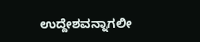ಉದ್ದೇಶವನ್ನಾಗಲೀ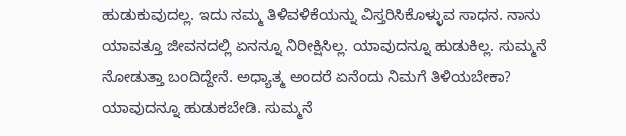ಹುಡುಕುವುದಲ್ಲ. ಇದು ನಮ್ಮ ತಿಳಿವಳಿಕೆಯನ್ನು ವಿಸ್ತರಿಸಿಕೊಳ್ಳುವ ಸಾಧನ. ನಾನು ಯಾವತ್ತೂ ಜೀವನದಲ್ಲಿ ಏನನ್ನೂ ನಿರೀಕ್ಷಿಸಿಲ್ಲ. ಯಾವುದನ್ನೂ ಹುಡುಕಿಲ್ಲ. ಸುಮ್ಮನೆ ನೋಡುತ್ತಾ ಬಂದಿದ್ದೇನೆ. ಅಧ್ಯಾತ್ಮ ಅಂದರೆ ಏನೆಂದು ನಿಮಗೆ ತಿಳಿಯಬೇಕಾ? ಯಾವುದನ್ನೂ ಹುಡುಕಬೇಡಿ. ಸುಮ್ಮನೆ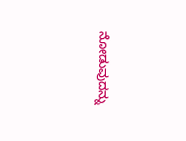ನೋಡುವುದನ್ನು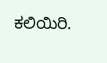ಕಲಿಯಿರಿ.